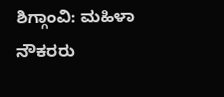ಶಿಗ್ಗಾಂವಿ: ಮಹಿಳಾ ನೌಕರರು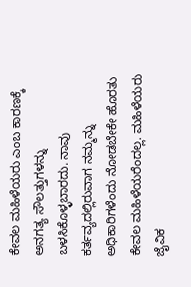ಕೇವಲ ಮಹಿಳೆಯರು ಎಂಬ ಕಾರಣಕ್ಕೆ ಅನಗತ್ಯ ಸೌಲತ್ತುಗಳನ್ನು ಬಳಸಿಕೊಳ್ಳಬಾರದು. ನಾವು ಕರ್ತವ್ಯದಲ್ಲಿರುವಾಗ ನಮ್ಮನ್ನು ಅಧಿಕಾರಿಗಳೆಂದು ನೋಡಬೇಕೇ ಹೊರತು ಕೇವಲ ಮಹಿಳೆಯರೆಂದಲ್ಲ. ಮಹಿಳೆಯರು ಜೈವಿಕ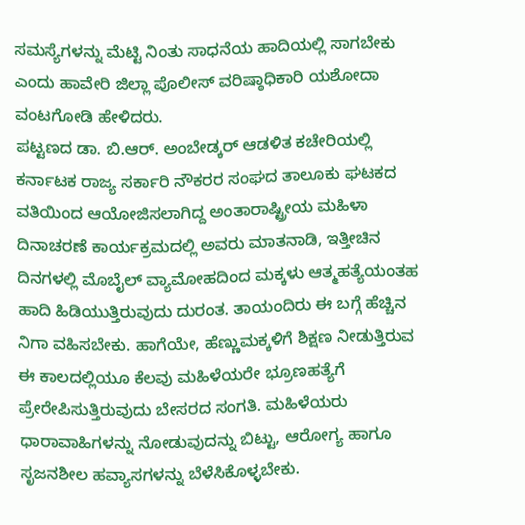ಸಮಸ್ಯೆಗಳನ್ನು ಮೆಟ್ಟಿ ನಿಂತು ಸಾಧನೆಯ ಹಾದಿಯಲ್ಲಿ ಸಾಗಬೇಕು ಎಂದು ಹಾವೇರಿ ಜಿಲ್ಲಾ ಪೊಲೀಸ್ ವರಿಷ್ಠಾಧಿಕಾರಿ ಯಶೋದಾ ವಂಟಗೋಡಿ ಹೇಳಿದರು.
ಪಟ್ಟಣದ ಡಾ. ಬಿ.ಆರ್. ಅಂಬೇಡ್ಕರ್ ಆಡಳಿತ ಕಚೇರಿಯಲ್ಲಿ ಕರ್ನಾಟಕ ರಾಜ್ಯ ಸರ್ಕಾರಿ ನೌಕರರ ಸಂಘದ ತಾಲೂಕು ಘಟಕದ ವತಿಯಿಂದ ಆಯೋಜಿಸಲಾಗಿದ್ದ ಅಂತಾರಾಷ್ಟ್ರೀಯ ಮಹಿಳಾ ದಿನಾಚರಣೆ ಕಾರ್ಯಕ್ರಮದಲ್ಲಿ ಅವರು ಮಾತನಾಡಿ, ಇತ್ತೀಚಿನ ದಿನಗಳಲ್ಲಿ ಮೊಬೈಲ್ ವ್ಯಾಮೋಹದಿಂದ ಮಕ್ಕಳು ಆತ್ಮಹತ್ಯೆಯಂತಹ ಹಾದಿ ಹಿಡಿಯುತ್ತಿರುವುದು ದುರಂತ. ತಾಯಂದಿರು ಈ ಬಗ್ಗೆ ಹೆಚ್ಚಿನ ನಿಗಾ ವಹಿಸಬೇಕು. ಹಾಗೆಯೇ, ಹೆಣ್ಣುಮಕ್ಕಳಿಗೆ ಶಿಕ್ಷಣ ನೀಡುತ್ತಿರುವ ಈ ಕಾಲದಲ್ಲಿಯೂ ಕೆಲವು ಮಹಿಳೆಯರೇ ಭ್ರೂಣಹತ್ಯೆಗೆ ಪ್ರೇರೇಪಿಸುತ್ತಿರುವುದು ಬೇಸರದ ಸಂಗತಿ. ಮಹಿಳೆಯರು ಧಾರಾವಾಹಿಗಳನ್ನು ನೋಡುವುದನ್ನು ಬಿಟ್ಟು, ಆರೋಗ್ಯ ಹಾಗೂ ಸೃಜನಶೀಲ ಹವ್ಯಾಸಗಳನ್ನು ಬೆಳೆಸಿಕೊಳ್ಳಬೇಕು.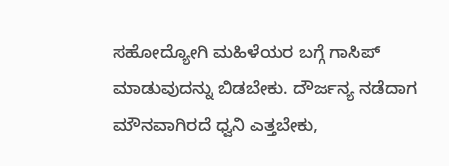ಸಹೋದ್ಯೋಗಿ ಮಹಿಳೆಯರ ಬಗ್ಗೆ ಗಾಸಿಪ್ ಮಾಡುವುದನ್ನು ಬಿಡಬೇಕು. ದೌರ್ಜನ್ಯ ನಡೆದಾಗ ಮೌನವಾಗಿರದೆ ಧ್ವನಿ ಎತ್ತಬೇಕು,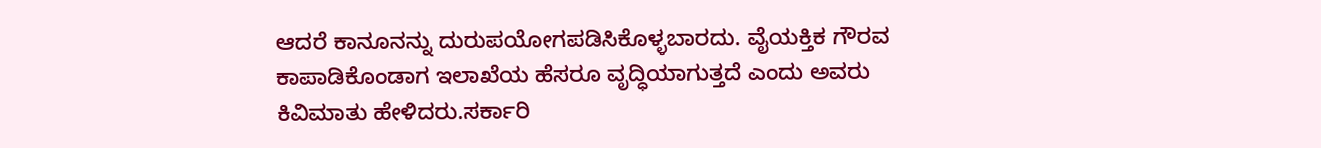ಆದರೆ ಕಾನೂನನ್ನು ದುರುಪಯೋಗಪಡಿಸಿಕೊಳ್ಳಬಾರದು. ವೈಯಕ್ತಿಕ ಗೌರವ ಕಾಪಾಡಿಕೊಂಡಾಗ ಇಲಾಖೆಯ ಹೆಸರೂ ವೃದ್ಧಿಯಾಗುತ್ತದೆ ಎಂದು ಅವರು ಕಿವಿಮಾತು ಹೇಳಿದರು.ಸರ್ಕಾರಿ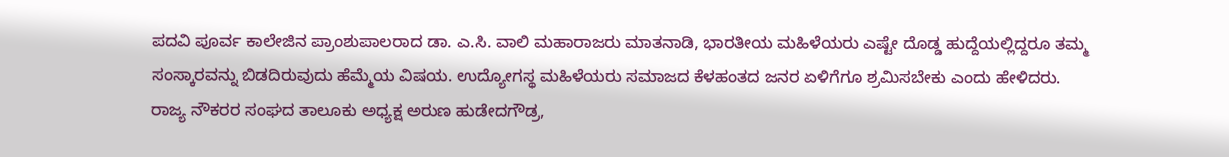ಪದವಿ ಪೂರ್ವ ಕಾಲೇಜಿನ ಪ್ರಾಂಶುಪಾಲರಾದ ಡಾ. ಎ.ಸಿ. ವಾಲಿ ಮಹಾರಾಜರು ಮಾತನಾಡಿ, ಭಾರತೀಯ ಮಹಿಳೆಯರು ಎಷ್ಟೇ ದೊಡ್ಡ ಹುದ್ದೆಯಲ್ಲಿದ್ದರೂ ತಮ್ಮ ಸಂಸ್ಕಾರವನ್ನು ಬಿಡದಿರುವುದು ಹೆಮ್ಮೆಯ ವಿಷಯ. ಉದ್ಯೋಗಸ್ಥ ಮಹಿಳೆಯರು ಸಮಾಜದ ಕೆಳಹಂತದ ಜನರ ಏಳಿಗೆಗೂ ಶ್ರಮಿಸಬೇಕು ಎಂದು ಹೇಳಿದರು.
ರಾಜ್ಯ ನೌಕರರ ಸಂಘದ ತಾಲೂಕು ಅಧ್ಯಕ್ಷ ಅರುಣ ಹುಡೇದಗೌಡ್ರ,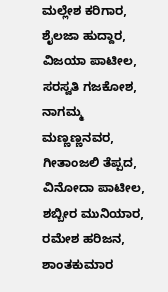ಮಲ್ಲೇಶ ಕರಿಗಾರ, ಶೈಲಜಾ ಹುದ್ದಾರ, ವಿಜಯಾ ಪಾಟೀಲ, ಸರಸ್ವತಿ ಗಜಕೋಶ, ನಾಗಮ್ಮ ಮಣ್ಣಣ್ಣನವರ, ಗೀತಾಂಜಲಿ ತೆಪ್ಪದ, ವಿನೋದಾ ಪಾಟೀಲ, ಶಬ್ಬೀರ ಮುನಿಯಾರ, ರಮೇಶ ಹರಿಜನ, ಶಾಂತಕುಮಾರ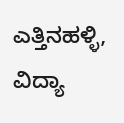ಎತ್ತಿನಹಳ್ಳಿ, ವಿದ್ಯಾ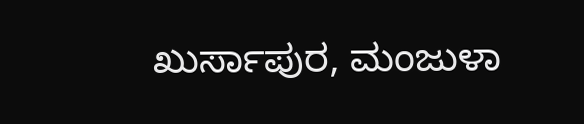ಖುರ್ಸಾಪುರ, ಮಂಜುಳಾ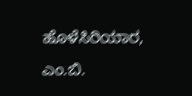ಹೊಳೆಸಿರಿಯಾರ, ಎಂ.ಬಿ.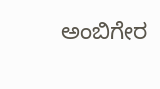ಅಂಬಿಗೇರ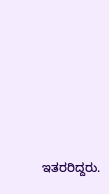ಇತರರಿದ್ದರು.